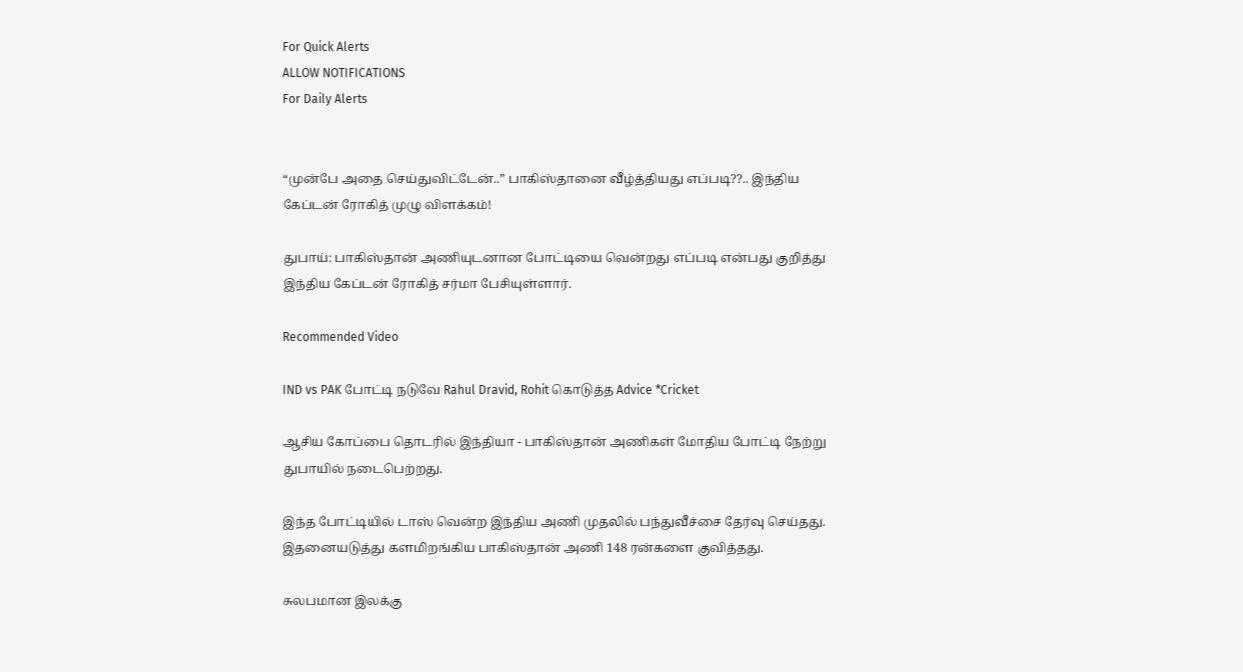For Quick Alerts
ALLOW NOTIFICATIONS
For Daily Alerts


“முன்பே அதை செய்துவிட்டேன்..” பாகிஸ்தானை வீழ்த்தியது எப்படி??.. இந்திய கேப்டன் ரோகித் முழு விளக்கம்!

துபாய்: பாகிஸ்தான் அணியுடனான போட்டியை வென்றது எப்படி என்பது குறித்து இந்திய கேப்டன் ரோகித் சர்மா பேசியுள்ளார்.

Recommended Video

IND vs PAK போட்டி நடுவே Rahul Dravid, Rohit கொடுத்த Advice *Cricket

ஆசிய கோப்பை தொடரில் இந்தியா - பாகிஸ்தான் அணிகள் மோதிய போட்டி நேற்று துபாயில் நடைபெற்றது.

இந்த போட்டியில் டாஸ் வென்ற இந்திய அணி முதலில் பந்துவீச்சை தேர்வு செய்தது. இதனையடுத்து களமிறங்கிய பாகிஸ்தான் அணி 148 ரன்களை குவித்தது.

சுலபமான இலக்கு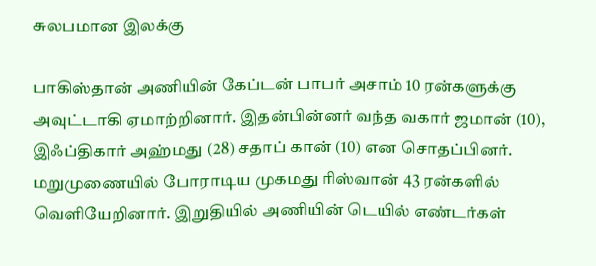சுலபமான இலக்கு

பாகிஸ்தான் அணியின் கேப்டன் பாபர் அசாம் 10 ரன்களுக்கு அவுட்டாகி ஏமாற்றினார். இதன்பின்னர் வந்த வகார் ஜமான் (10), இஃப்திகார் அஹ்மது (28) சதாப் கான் (10) என சொதப்பினர். மறுமுணையில் போராடிய முகமது ரிஸ்வான் 43 ரன்களில் வெளியேறினார். இறுதியில் அணியின் டெயில் எண்டர்கள்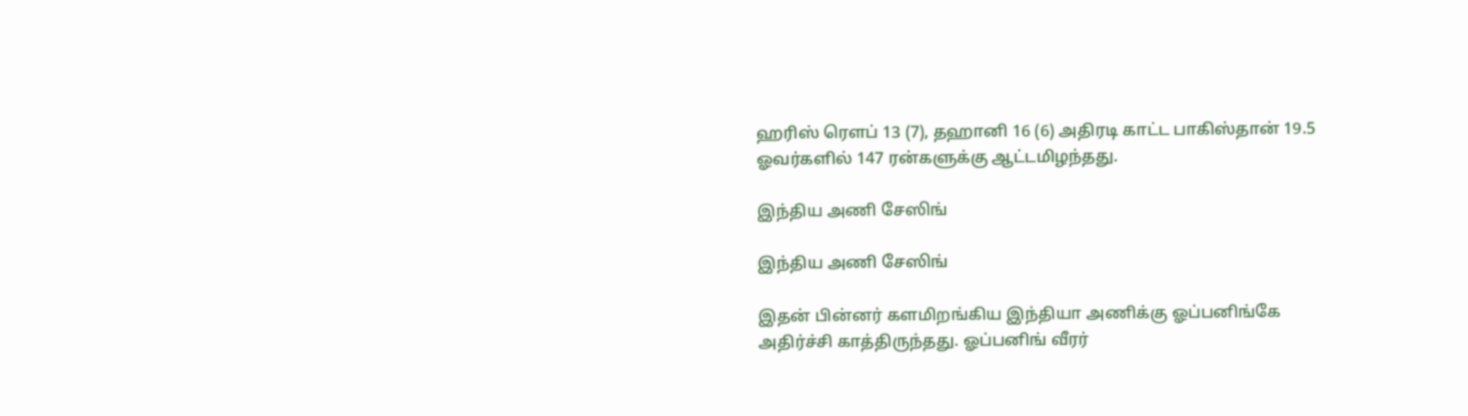ஹரிஸ் ரௌப் 13 (7), தஹானி 16 (6) அதிரடி காட்ட பாகிஸ்தான் 19.5 ஓவர்களில் 147 ரன்களுக்கு ஆட்டமிழந்தது.

இந்திய அணி சேஸிங்

இந்திய அணி சேஸிங்

இதன் பின்னர் களமிறங்கிய இந்தியா அணிக்கு ஓப்பனிங்கே அதிர்ச்சி காத்திருந்தது. ஓப்பனிங் வீரர்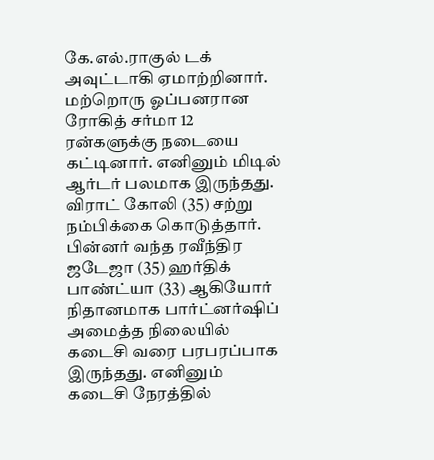கே.எல்.ராகுல் டக் அவுட்டாகி ஏமாற்றினார். மற்றொரு ஓப்பனரான ரோகித் சர்மா 12 ரன்களுக்கு நடையை கட்டினார். எனினும் மிடில் ஆர்டர் பலமாக இருந்தது. விராட் கோலி (35) சற்று நம்பிக்கை கொடுத்தார். பின்னர் வந்த ரவீந்திர ஜடேஜா (35) ஹர்திக் பாண்ட்யா (33) ஆகியோர் நிதானமாக பார்ட்னர்ஷிப் அமைத்த நிலையில் கடைசி வரை பரபரப்பாக இருந்தது. எனினும் கடைசி நேரத்தில்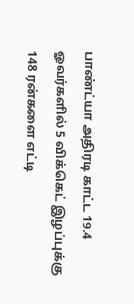பாண்ட்யா அதிரடி காட்ட 19.4 ஓவர்களில் 5 விக்கெட் இழப்புக்கு 148 ரன்களை எட்டி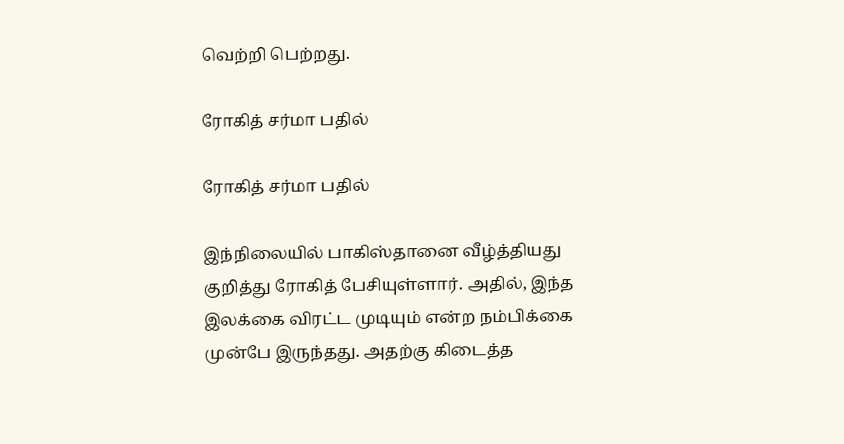வெற்றி பெற்றது.

ரோகித் சர்மா பதில்

ரோகித் சர்மா பதில்

இந்நிலையில் பாகிஸ்தானை வீழ்த்தியது குறித்து ரோகித் பேசியுள்ளார். அதில், இந்த இலக்கை விரட்ட முடியும் என்ற நம்பிக்கை முன்பே இருந்தது. அதற்கு கிடைத்த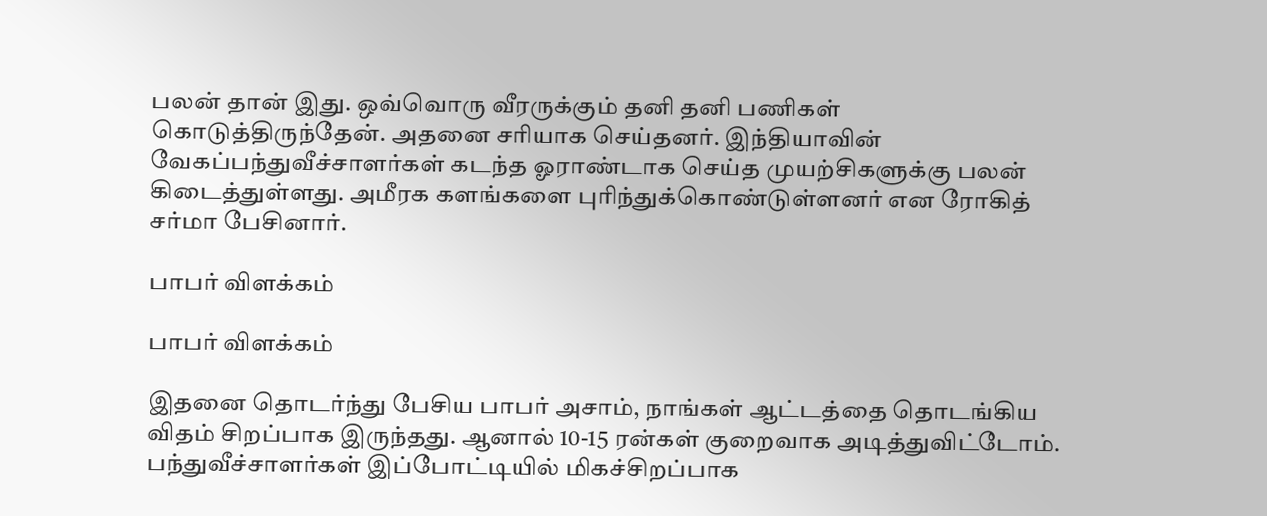பலன் தான் இது. ஒவ்வொரு வீரருக்கும் தனி தனி பணிகள் கொடுத்திருந்தேன். அதனை சரியாக செய்தனர். இந்தியாவின் வேகப்பந்துவீச்சாளர்கள் கடந்த ஓராண்டாக செய்த முயற்சிகளுக்கு பலன் கிடைத்துள்ளது. அமீரக களங்களை புரிந்துக்கொண்டுள்ளனர் என ரோகித் சர்மா பேசினார்.

பாபர் விளக்கம்

பாபர் விளக்கம்

இதனை தொடர்ந்து பேசிய பாபர் அசாம், நாங்கள் ஆட்டத்தை தொடங்கிய விதம் சிறப்பாக இருந்தது. ஆனால் 10-15 ரன்கள் குறைவாக அடித்துவிட்டோம். பந்துவீச்சாளர்கள் இப்போட்டியில் மிகச்சிறப்பாக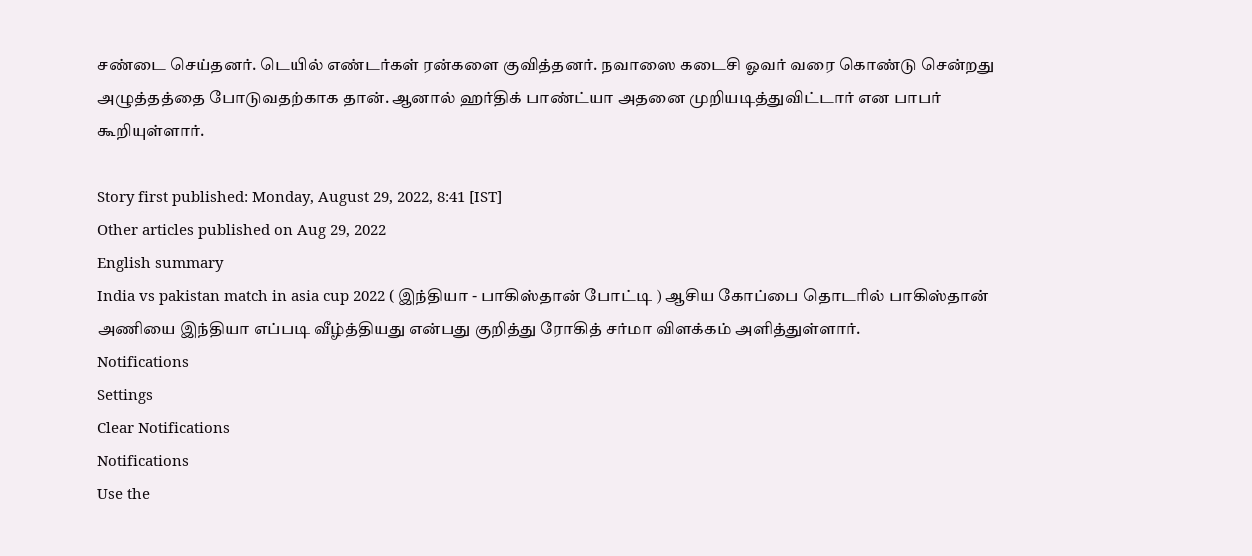சண்டை செய்தனர். டெயில் எண்டர்கள் ரன்களை குவித்தனர். நவாஸை கடைசி ஓவர் வரை கொண்டு சென்றது அழுத்தத்தை போடுவதற்காக தான். ஆனால் ஹர்திக் பாண்ட்யா அதனை முறியடித்துவிட்டார் என பாபர் கூறியுள்ளார்.

Story first published: Monday, August 29, 2022, 8:41 [IST]
Other articles published on Aug 29, 2022
English summary
India vs pakistan match in asia cup 2022 ( இந்தியா - பாகிஸ்தான் போட்டி ) ஆசிய கோப்பை தொடரில் பாகிஸ்தான் அணியை இந்தியா எப்படி வீழ்த்தியது என்பது குறித்து ரோகித் சர்மா விளக்கம் அளித்துள்ளார்.
Notifications
Settings
Clear Notifications
Notifications
Use the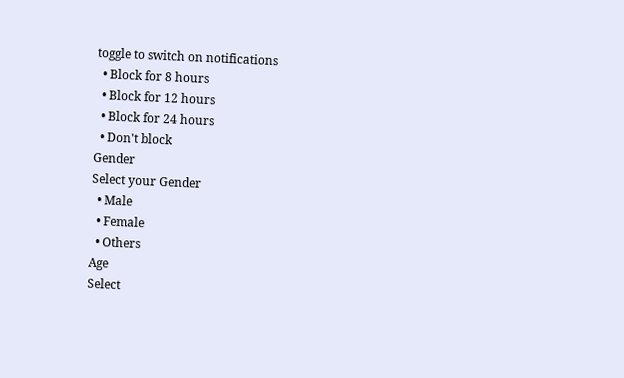toggle to switch on notifications
  • Block for 8 hours
  • Block for 12 hours
  • Block for 24 hours
  • Don't block
Gender
Select your Gender
  • Male
  • Female
  • Others
Age
Select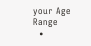your Age Range
  •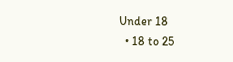Under 18
  • 18 to 25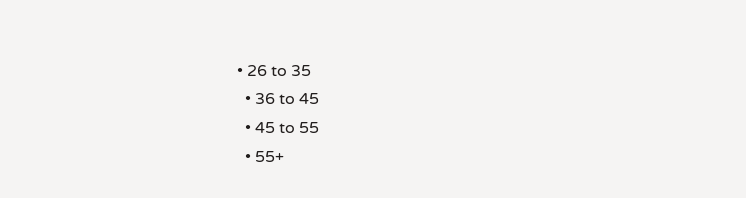• 26 to 35
  • 36 to 45
  • 45 to 55
  • 55+